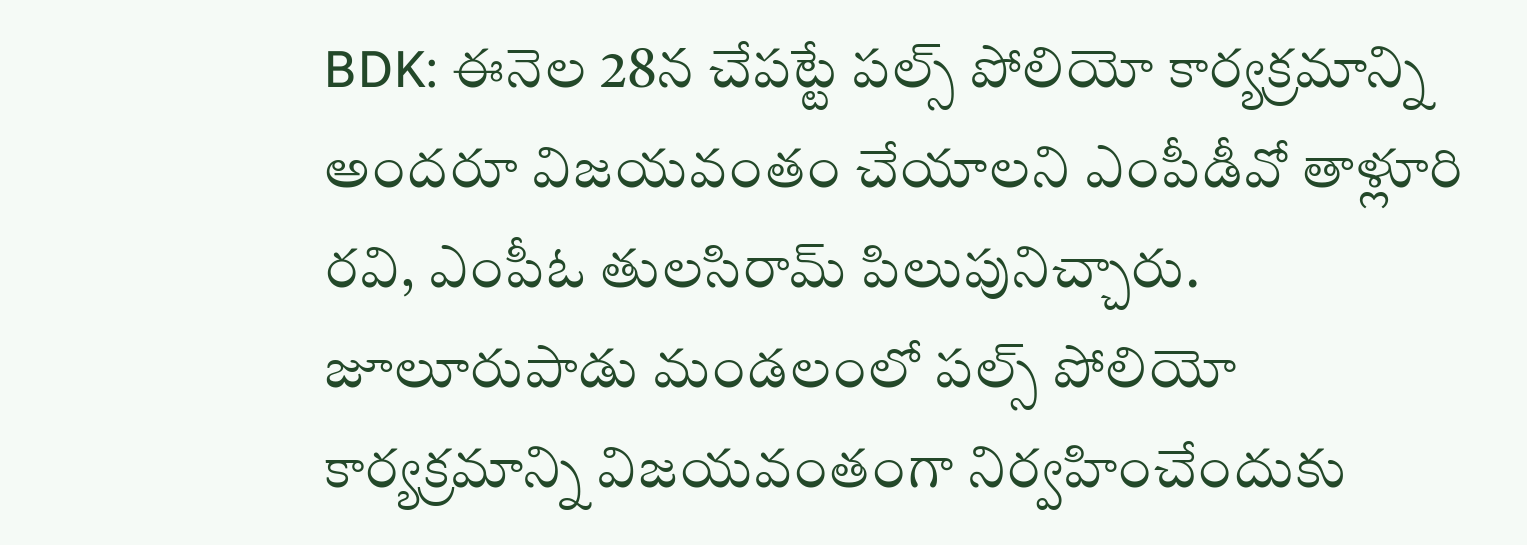BDK: ఈనెల 28న చేపట్టే పల్స్ పోలియో కార్యక్రమాన్ని అందరూ విజయవంతం చేయాలని ఎంపీడీవో తాళ్లూరి రవి, ఎంపీఓ తులసిరామ్ పిలుపునిచ్చారు. జూలూరుపాడు మండలంలో పల్స్ పోలియో కార్యక్రమాన్ని విజయవంతంగా నిర్వహించేందుకు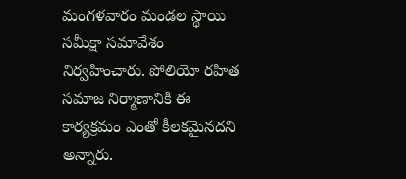మంగళవారం మండల స్థాయి సమీక్షా సమావేశం నిర్వహించారు. పోలియో రహిత సమాజ నిర్మాణానికి ఈ కార్యక్రమం ఎంతో కీలకమైనదని అన్నారు.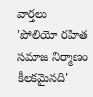వార్తలు
'పోలియో రహిత సమాజ నిర్మాణం కీలకమైనది'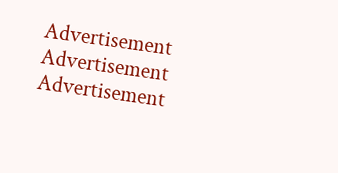Advertisement
Advertisement
Advertisement